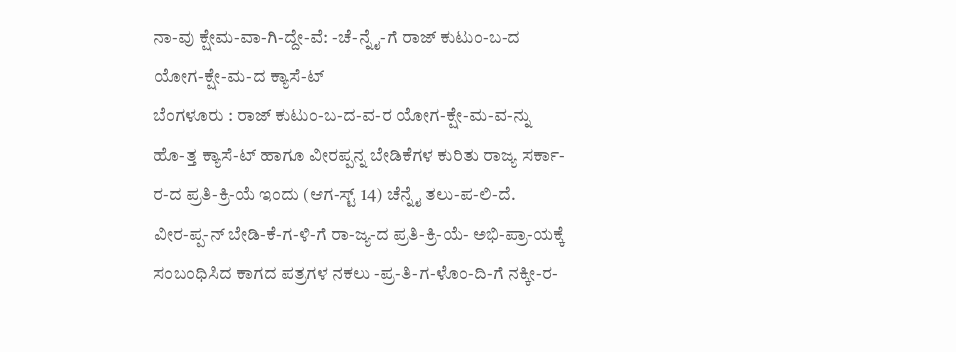ನಾ-ವು ಕ್ಷೇಮ-ವಾ-ಗಿ-ದ್ದೇ-ವೆ: -ಚೆ-ನ್ನೈ-ಗೆ ರಾಜ್ ಕುಟುಂ-ಬ-ದ ಯೋಗ-ಕ್ಷೇ-ಮ-ದ ಕ್ಯಾಸೆ-ಟ್
ಬೆಂಗಳೂರು : ರಾಜ್ ಕುಟುಂ-ಬ-ದ-ವ-ರ ಯೋಗ-ಕ್ಷೇ-ಮ-ವ-ನ್ನು ಹೊ-ತ್ತ ಕ್ಯಾಸೆ-ಟ್ ಹಾಗೂ ವೀರಪ್ಪನ್ನ ಬೇಡಿಕೆಗಳ ಕುರಿತು ರಾಜ್ಯ ಸರ್ಕಾ-ರ-ದ ಪ್ರತಿ-ಕ್ರಿ-ಯೆ ಇಂದು (ಆಗ-ಸ್ಟ್ 14) ಚೆನ್ನೈ ತಲು-ಪ-ಲಿ-ದೆ.
ವೀರ-ಪ್ಪ-ನ್ ಬೇಡಿ-ಕೆ-ಗ-ಳಿ-ಗೆ ರಾ-ಜ್ಯ-ದ ಪ್ರತಿ-ಕ್ರಿ-ಯೆ- ಅಭಿ-ಪ್ರಾ-ಯಕ್ಕೆ ಸಂಬಂಧಿಸಿದ ಕಾಗದ ಪತ್ರಗಳ ನಕಲು -ಪ್ರ-ತಿ-ಗ-ಳೊಂ-ದಿ-ಗೆ ನಕ್ಕೀ-ರ-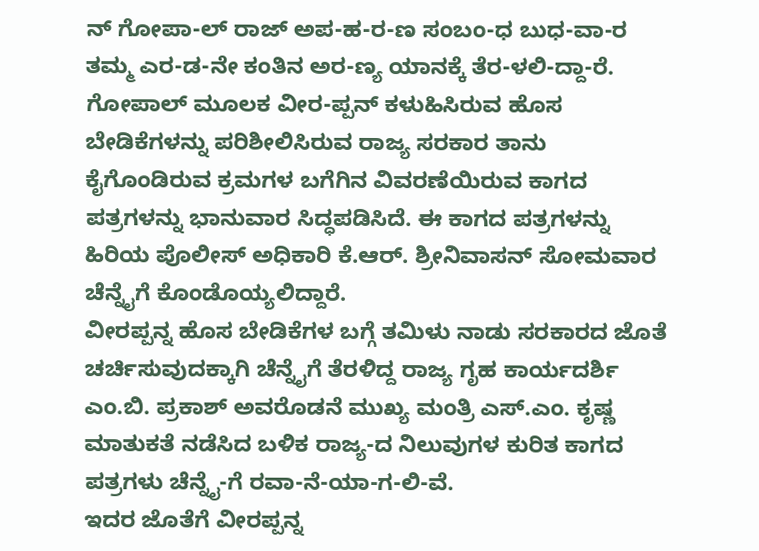ನ್ ಗೋಪಾ-ಲ್ ರಾಜ್ ಅಪ-ಹ-ರ-ಣ ಸಂಬಂ-ಧ ಬುಧ-ವಾ-ರ ತಮ್ಮ ಎರ-ಡ-ನೇ ಕಂತಿನ ಅರ-ಣ್ಯ ಯಾನಕ್ಕೆ ತೆರ-ಳಲಿ-ದ್ದಾ-ರೆ.
ಗೋಪಾಲ್ ಮೂಲಕ ವೀರ-ಪ್ಪನ್ ಕಳುಹಿಸಿರುವ ಹೊಸ ಬೇಡಿಕೆಗಳನ್ನು ಪರಿಶೀಲಿಸಿರುವ ರಾಜ್ಯ ಸರಕಾರ ತಾನು ಕೈಗೊಂಡಿರುವ ಕ್ರಮಗಳ ಬಗೆಗಿನ ವಿವರಣೆಯಿರುವ ಕಾಗದ ಪತ್ರಗಳನ್ನು ಭಾನುವಾರ ಸಿದ್ಧಪಡಿಸಿದೆ. ಈ ಕಾಗದ ಪತ್ರಗಳನ್ನು ಹಿರಿಯ ಪೊಲೀಸ್ ಅಧಿಕಾರಿ ಕೆ.ಆರ್. ಶ್ರೀನಿವಾಸನ್ ಸೋಮವಾರ ಚೆನ್ನೈಗೆ ಕೊಂಡೊಯ್ಯಲಿದ್ದಾರೆ.
ವೀರಪ್ಪನ್ನ ಹೊಸ ಬೇಡಿಕೆಗಳ ಬಗ್ಗೆ ತಮಿಳು ನಾಡು ಸರಕಾರದ ಜೊತೆ ಚರ್ಚಿಸುವುದಕ್ಕಾಗಿ ಚೆನ್ನೈಗೆ ತೆರಳಿದ್ದ ರಾಜ್ಯ ಗೃಹ ಕಾರ್ಯದರ್ಶಿ ಎಂ.ಬಿ. ಪ್ರಕಾಶ್ ಅವರೊಡನೆ ಮುಖ್ಯ ಮಂತ್ರಿ ಎಸ್.ಎಂ. ಕೃಷ್ಣ ಮಾತುಕತೆ ನಡೆಸಿದ ಬಳಿಕ ರಾಜ್ಯ-ದ ನಿಲುವುಗಳ ಕುರಿತ ಕಾಗದ ಪತ್ರಗಳು ಚೆನ್ನೈ-ಗೆ ರವಾ-ನೆ-ಯಾ-ಗ-ಲಿ-ವೆ.
ಇದರ ಜೊತೆಗೆ ವೀರಪ್ಪನ್ನ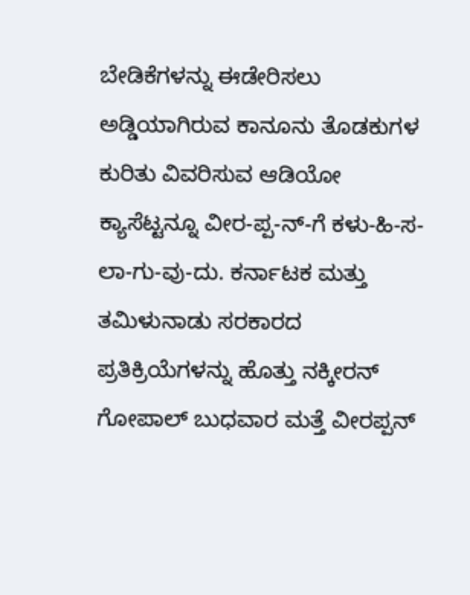ಬೇಡಿಕೆಗಳನ್ನು ಈಡೇರಿಸಲು ಅಡ್ಡಿಯಾಗಿರುವ ಕಾನೂನು ತೊಡಕುಗಳ ಕುರಿತು ವಿವರಿಸುವ ಆಡಿಯೋ ಕ್ಯಾಸೆಟ್ಟನ್ನೂ ವೀರ-ಪ್ಪ-ನ್-ಗೆ ಕಳು-ಹಿ-ಸ-ಲಾ-ಗು-ವು-ದು. ಕರ್ನಾಟಕ ಮತ್ತು ತಮಿಳುನಾಡು ಸರಕಾರದ ಪ್ರತಿಕ್ರಿಯೆಗಳನ್ನು ಹೊತ್ತು ನಕ್ಕೀರನ್ ಗೋಪಾಲ್ ಬುಧವಾರ ಮತ್ತೆ ವೀರಪ್ಪನ್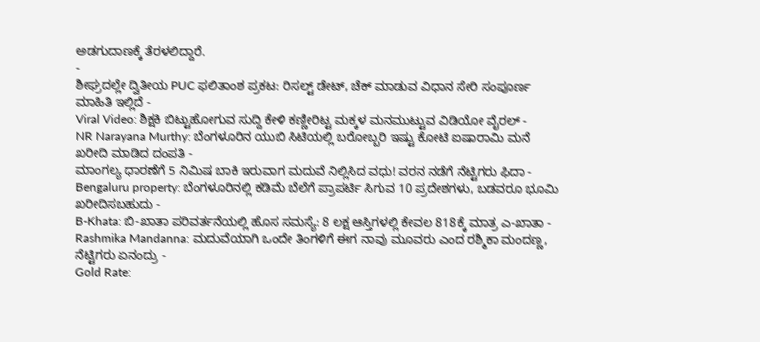ಅಡಗುದಾಣಕ್ಕೆ ತೆರಳಲಿದ್ದಾರೆ.
-
ಶೀಘ್ರದಲ್ಲೇ ದ್ವಿತೀಯ PUC ಫಲಿತಾಂಶ ಪ್ರಕಟ: ರಿಸಲ್ಟ್ ಡೇಟ್, ಚೆಕ್ ಮಾಡುವ ವಿಧಾನ ಸೇರಿ ಸಂಪೂರ್ಣ ಮಾಹಿತಿ ಇಲ್ಲಿದೆ -
Viral Video: ಶಿಕ್ಷಕಿ ಬಿಟ್ಟುಹೋಗುವ ಸುದ್ದಿ ಕೇಳಿ ಕಣ್ಣೀರಿಟ್ಟ ಮಕ್ಕಳ ಮನಮುಟ್ಟುವ ವಿಡಿಯೋ ವೈರಲ್ -
NR Narayana Murthy: ಬೆಂಗಳೂರಿನ ಯುಬಿ ಸಿಟಿಯಲ್ಲಿ ಬರೋಬ್ಬರಿ ಇಷ್ಟು ಕೋಟಿ ಐಷಾರಾಮಿ ಮನೆ ಖರೀದಿ ಮಾಡಿದ ದಂಪತಿ -
ಮಾಂಗಲ್ಯ ಧಾರಣೆಗೆ 5 ನಿಮಿಷ ಬಾಕಿ ಇರುವಾಗ ಮದುವೆ ನಿಲ್ಲಿಸಿದ ವಧು! ವರನ ನಡೆಗೆ ನೆಟ್ಟಿಗರು ಫಿದಾ -
Bengaluru property: ಬೆಂಗಳೂರಿನಲ್ಲಿ ಕಡಿಮೆ ಬೆಲೆಗೆ ಪ್ರಾಪರ್ಟಿ ಸಿಗುವ 10 ಪ್ರದೇಶಗಳು, ಬಡವರೂ ಭೂಮಿ ಖರೀದಿಸಬಹುದು -
B-Khata: ಬಿ-ಖಾತಾ ಪರಿವರ್ತನೆಯಲ್ಲಿ ಹೊಸ ಸಮಸ್ಯೆ: 8 ಲಕ್ಷ ಆಸ್ತಿಗಳಲ್ಲಿ ಕೇವಲ 818ಕ್ಕೆ ಮಾತ್ರ ಎ-ಖಾತಾ -
Rashmika Mandanna: ಮದುವೆಯಾಗಿ ಒಂದೇ ತಿಂಗಳಿಗೆ ಈಗ ನಾವು ಮೂವರು ಎಂದ ರಶ್ಮಿಕಾ ಮಂದಣ್ಣ, ನೆಟ್ಟಿಗರು ಏನಂದ್ರು -
Gold Rate: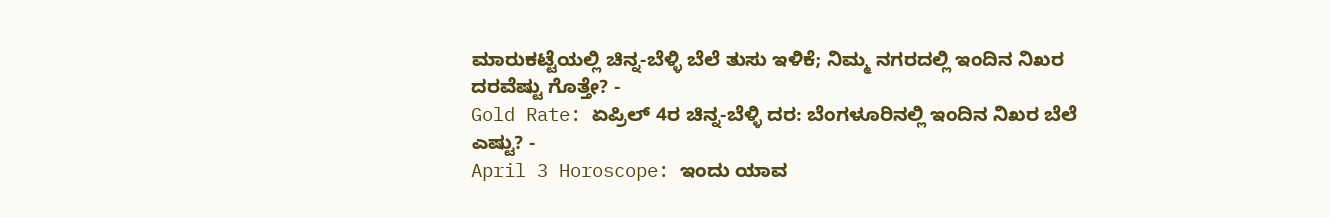ಮಾರುಕಟ್ಟೆಯಲ್ಲಿ ಚಿನ್ನ-ಬೆಳ್ಳಿ ಬೆಲೆ ತುಸು ಇಳಿಕೆ; ನಿಮ್ಮ ನಗರದಲ್ಲಿ ಇಂದಿನ ನಿಖರ ದರವೆಷ್ಟು ಗೊತ್ತೇ? -
Gold Rate: ಏಪ್ರಿಲ್ 4ರ ಚಿನ್ನ-ಬೆಳ್ಳಿ ದರ: ಬೆಂಗಳೂರಿನಲ್ಲಿ ಇಂದಿನ ನಿಖರ ಬೆಲೆ ಎಷ್ಟು? -
April 3 Horoscope: ಇಂದು ಯಾವ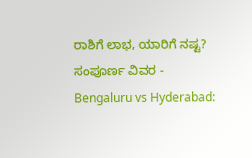ರಾಶಿಗೆ ಲಾಭ, ಯಾರಿಗೆ ನಷ್ಟ? ಸಂಪೂರ್ಣ ವಿವರ -
Bengaluru vs Hyderabad: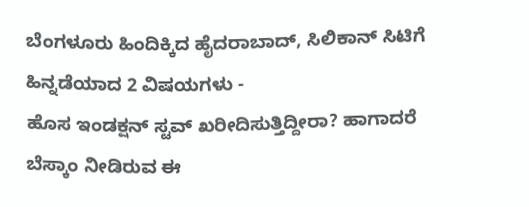ಬೆಂಗಳೂರು ಹಿಂದಿಕ್ಕಿದ ಹೈದರಾಬಾದ್, ಸಿಲಿಕಾನ್ ಸಿಟಿಗೆ ಹಿನ್ನಡೆಯಾದ 2 ವಿಷಯಗಳು -
ಹೊಸ ಇಂಡಕ್ಷನ್ ಸ್ಟವ್ ಖರೀದಿಸುತ್ತಿದ್ದೀರಾ? ಹಾಗಾದರೆ ಬೆಸ್ಕಾಂ ನೀಡಿರುವ ಈ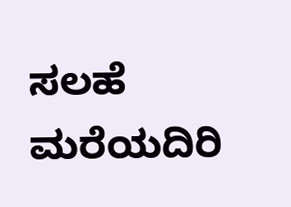ಸಲಹೆ ಮರೆಯದಿರಿ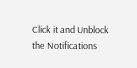Click it and Unblock the Notifications